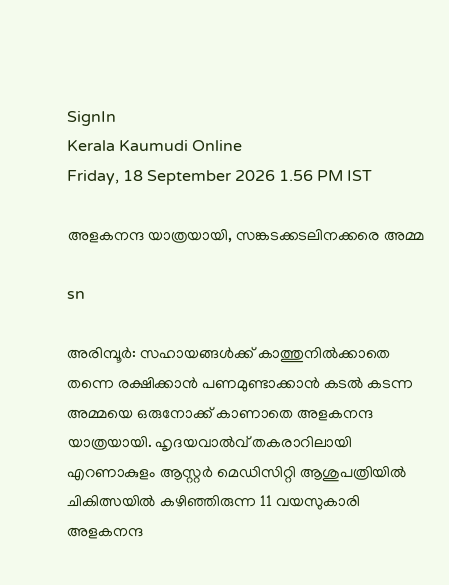SignIn
Kerala Kaumudi Online
Friday, 18 September 2026 1.56 PM IST

അളകനന്ദ യാത്രയായി, സങ്കടക്കടലിനക്കരെ അമ്മ

sn

അരിമ്പൂർ: സഹായങ്ങൾക്ക് കാത്തുനിൽക്കാതെ തന്നെ രക്ഷിക്കാൻ പണമുണ്ടാക്കാൻ കടൽ കടന്ന അമ്മയെ ഒരുനോക്ക് കാണാതെ അളകനന്ദ യാത്രയായി. ഹൃദയവാൽവ് തകരാറിലായി എറണാകുളം ആസ്റ്റർ മെഡിസിറ്റി ആശുപത്രിയിൽ ചികിത്സയിൽ കഴിഞ്ഞിരുന്ന 11 വയസുകാരി അളകനന്ദ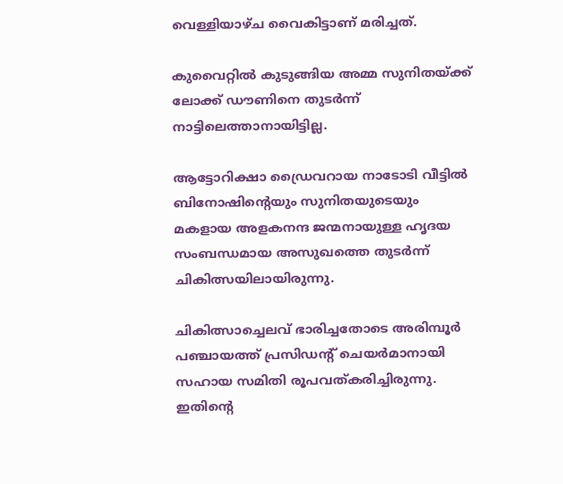വെള്ളിയാഴ്ച വൈകിട്ടാണ് മരിച്ചത്.

കുവൈറ്റിൽ കുടുങ്ങിയ അമ്മ സുനിതയ്ക്ക് ലോക്ക് ഡൗണിനെ തുടർന്ന് നാട്ടിലെത്താനായിട്ടില്ല.

ആട്ടോറിക്ഷാ ഡ്രൈവറായ നാടോടി വീട്ടിൽ ബിനോഷിന്റെയും സുനിതയുടെയും മകളായ അളകനന്ദ ജന്മനായുള്ള ഹൃദയ സംബന്ധമായ അസുഖത്തെ തുടർന്ന് ചികിത്സയിലായിരുന്നു.

ചികിത്സാച്ചെലവ് ഭാരിച്ചതോടെ അരിമ്പൂർ പഞ്ചായത്ത് പ്രസിഡന്റ് ചെയർമാനായി സഹായ സമിതി രൂപവത്കരിച്ചിരുന്നു. ഇതിന്റെ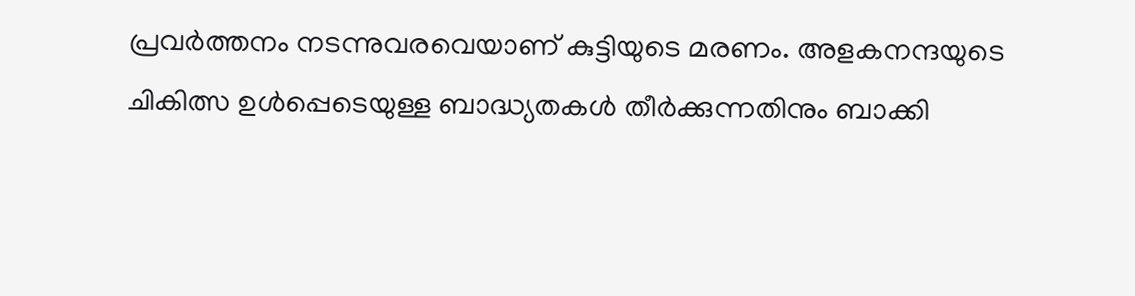പ്രവർത്തനം നടന്നുവരവെയാണ് കുട്ടിയുടെ മരണം. അളകനന്ദയുടെ ചികിത്സ ഉൾപ്പെടെയുള്ള ബാദ്ധ്യതകൾ തീർക്കുന്നതിനും ബാക്കി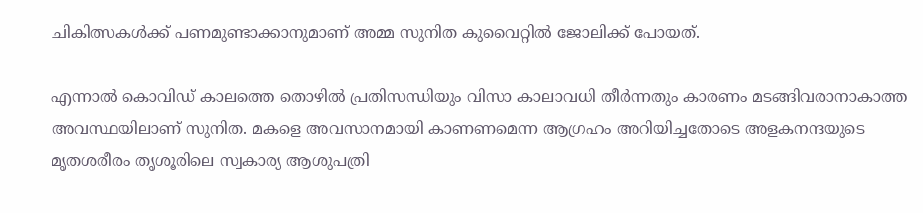ചികിത്സകൾക്ക് പണമുണ്ടാക്കാനുമാണ് അമ്മ സുനിത കുവൈറ്റിൽ ജോലിക്ക് പോയത്.

എന്നാൽ കൊവിഡ് കാലത്തെ തൊഴിൽ പ്രതിസന്ധിയും വിസാ കാലാവധി തീർന്നതും കാരണം മടങ്ങിവരാനാകാത്ത അവസ്ഥയിലാണ് സുനിത. മകളെ അവസാനമായി കാണണമെന്ന ആഗ്രഹം അറിയിച്ചതോടെ അളകനന്ദയുടെ മൃതശരീരം തൃശൂരിലെ സ്വകാര്യ ആശുപത്രി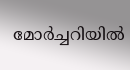മോർച്ചറിയിൽ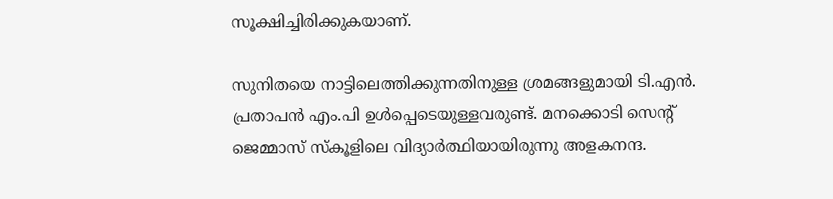സൂക്ഷിച്ചിരിക്കുകയാണ്.

സുനിതയെ നാട്ടിലെത്തിക്കുന്നതിനുള്ള ശ്രമങ്ങളുമായി ടി.എൻ. പ്രതാപൻ എം.പി ഉൾപ്പെടെയുള്ളവരുണ്ട്. മനക്കൊടി സെന്റ് ജെമ്മാസ് സ്‌കൂളിലെ വിദ്യാർത്ഥിയായിരുന്നു അളകനന്ദ.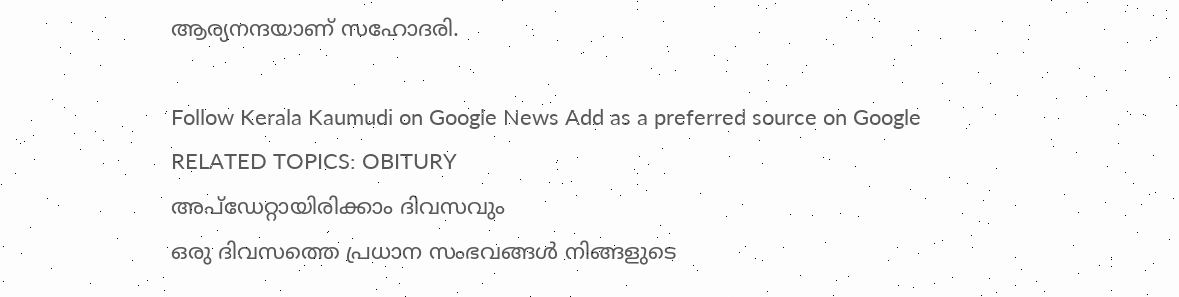ആര്യനന്ദയാണ് സഹോദരി.

Follow Kerala Kaumudi on Google News Add as a preferred source on Google
RELATED TOPICS: OBITURY
അപ്ഡേറ്റായിരിക്കാം ദിവസവും
ഒരു ദിവസത്തെ പ്രധാന സംഭവങ്ങൾ നിങ്ങളുടെ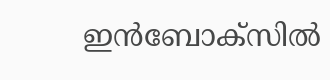ഇൻബോക്സിൽ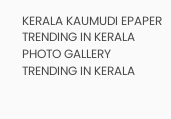KERALA KAUMUDI EPAPER
TRENDING IN KERALA
PHOTO GALLERY
TRENDING IN KERALA